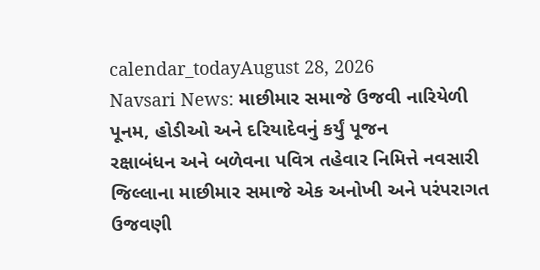calendar_todayAugust 28, 2026
Navsari News: માછીમાર સમાજે ઉજવી નારિયેળી પૂનમ, હોડીઓ અને દરિયાદેવનું કર્યું પૂજન
રક્ષાબંધન અને બળેવના પવિત્ર તહેવાર નિમિત્તે નવસારી જિલ્લાના માછીમાર સમાજે એક અનોખી અને પરંપરાગત ઉજવણી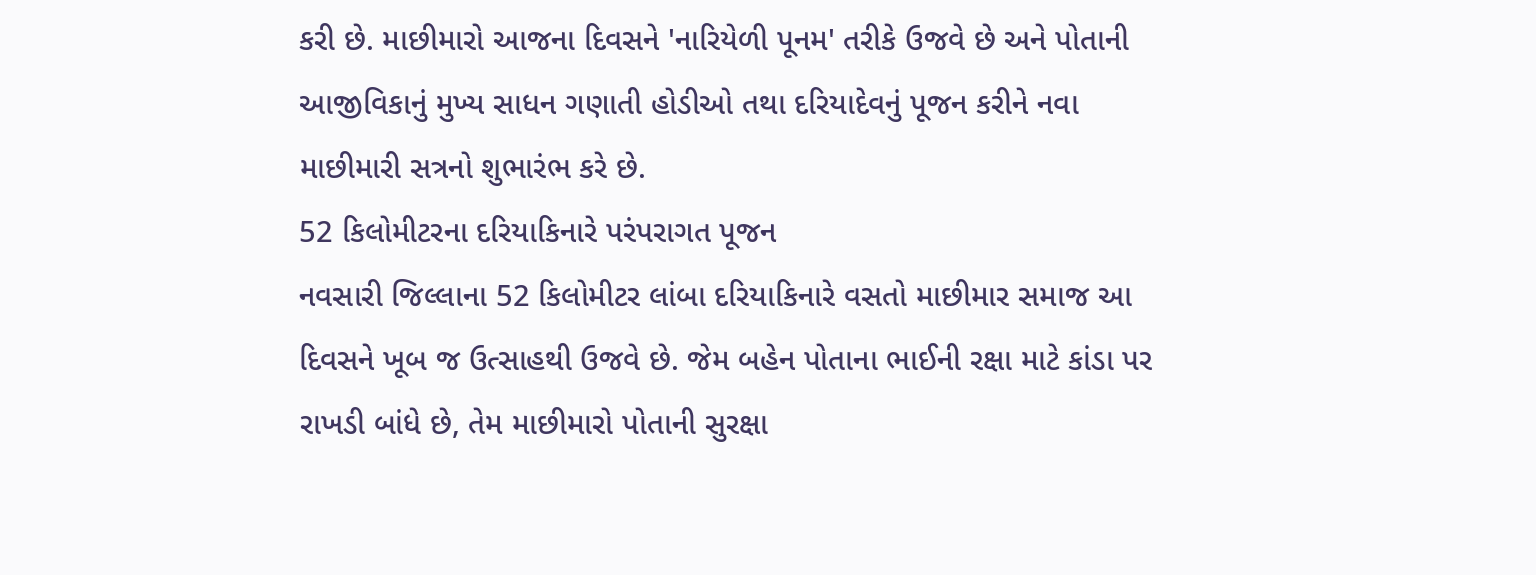કરી છે. માછીમારો આજના દિવસને 'નારિયેળી પૂનમ' તરીકે ઉજવે છે અને પોતાની આજીવિકાનું મુખ્ય સાધન ગણાતી હોડીઓ તથા દરિયાદેવનું પૂજન કરીને નવા માછીમારી સત્રનો શુભારંભ કરે છે.
52 કિલોમીટરના દરિયાકિનારે પરંપરાગત પૂજન
નવસારી જિલ્લાના 52 કિલોમીટર લાંબા દરિયાકિનારે વસતો માછીમાર સમાજ આ દિવસને ખૂબ જ ઉત્સાહથી ઉજવે છે. જેમ બહેન પોતાના ભાઈની રક્ષા માટે કાંડા પર રાખડી બાંધે છે, તેમ માછીમારો પોતાની સુરક્ષા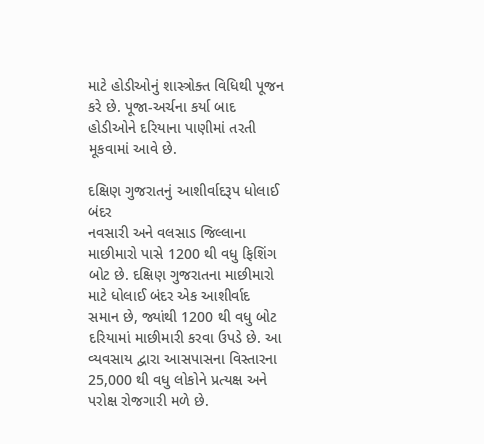માટે હોડીઓનું શાસ્ત્રોક્ત વિધિથી પૂજન કરે છે. પૂજા-અર્ચના કર્યા બાદ હોડીઓને દરિયાના પાણીમાં તરતી મૂકવામાં આવે છે.

દક્ષિણ ગુજરાતનું આશીર્વાદરૂપ ધોલાઈ બંદર
નવસારી અને વલસાડ જિલ્લાના માછીમારો પાસે 1200 થી વધુ ફિશિંગ બોટ છે. દક્ષિણ ગુજરાતના માછીમારો માટે ધોલાઈ બંદર એક આશીર્વાદ સમાન છે, જ્યાંથી 1200 થી વધુ બોટ દરિયામાં માછીમારી કરવા ઉપડે છે. આ વ્યવસાય દ્વારા આસપાસના વિસ્તારના 25,000 થી વધુ લોકોને પ્રત્યક્ષ અને પરોક્ષ રોજગારી મળે છે.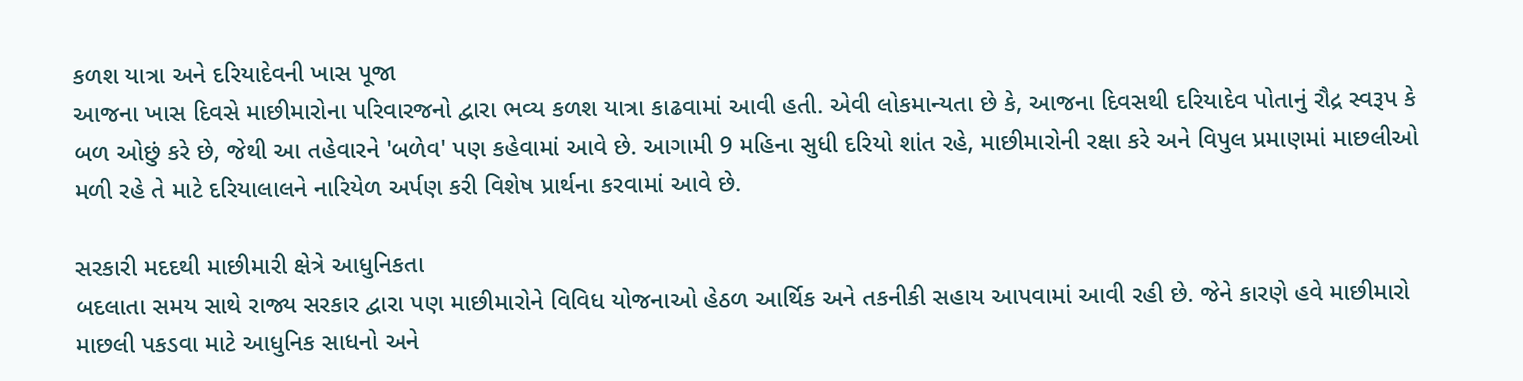કળશ યાત્રા અને દરિયાદેવની ખાસ પૂજા
આજના ખાસ દિવસે માછીમારોના પરિવારજનો દ્વારા ભવ્ય કળશ યાત્રા કાઢવામાં આવી હતી. એવી લોકમાન્યતા છે કે, આજના દિવસથી દરિયાદેવ પોતાનું રૌદ્ર સ્વરૂપ કે બળ ઓછું કરે છે, જેથી આ તહેવારને 'બળેવ' પણ કહેવામાં આવે છે. આગામી 9 મહિના સુધી દરિયો શાંત રહે, માછીમારોની રક્ષા કરે અને વિપુલ પ્રમાણમાં માછલીઓ મળી રહે તે માટે દરિયાલાલને નારિયેળ અર્પણ કરી વિશેષ પ્રાર્થના કરવામાં આવે છે.

સરકારી મદદથી માછીમારી ક્ષેત્રે આધુનિકતા
બદલાતા સમય સાથે રાજ્ય સરકાર દ્વારા પણ માછીમારોને વિવિધ યોજનાઓ હેઠળ આર્થિક અને તકનીકી સહાય આપવામાં આવી રહી છે. જેને કારણે હવે માછીમારો માછલી પકડવા માટે આધુનિક સાધનો અને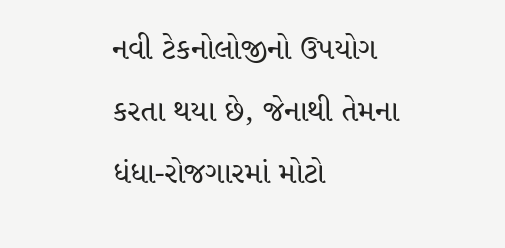નવી ટેકનોલોજીનો ઉપયોગ કરતા થયા છે, જેનાથી તેમના ધંધા-રોજગારમાં મોટો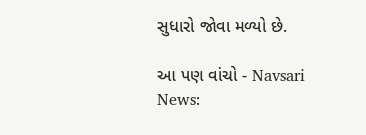સુધારો જોવા મળ્યો છે.

આ પણ વાંચો - Navsari News: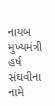નાયબ મુખ્યમંત્રી હર્ષ સંઘવીના નામે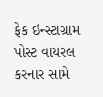ફેક ઇન્સ્ટાગ્રામ પોસ્ટ વાયરલ કરનાર સામે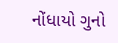નોંધાયો ગુનો